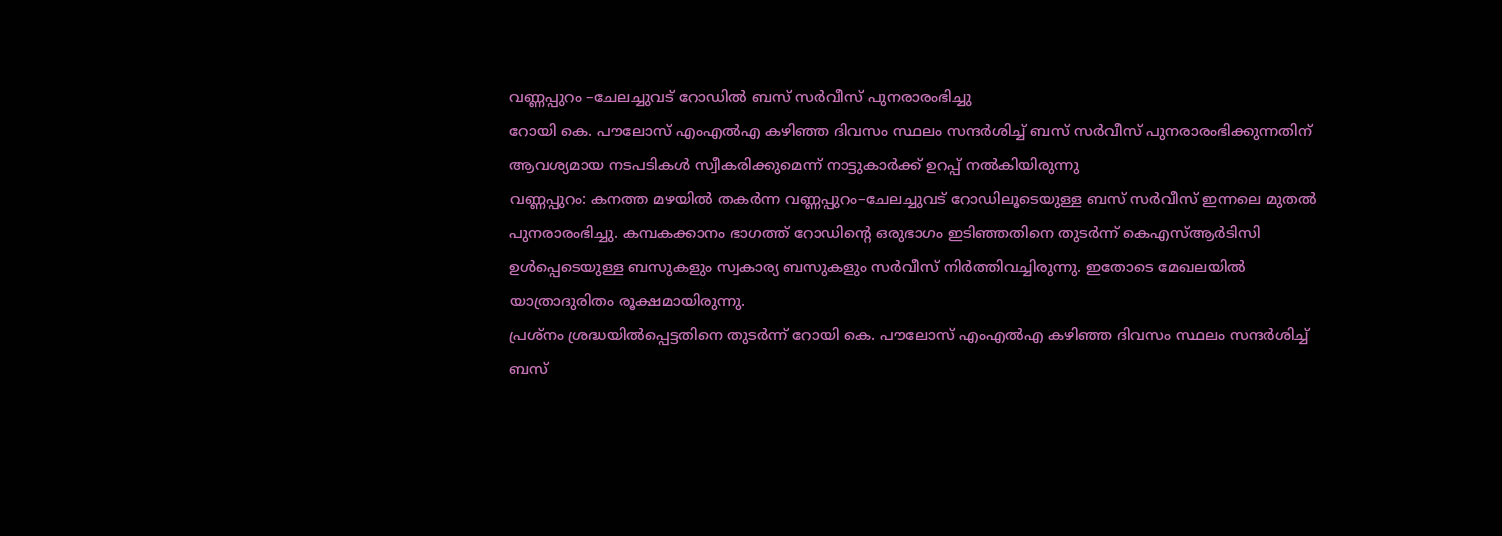വണ്ണപ്പുറം –ചേലച്ചുവട് റോഡിൽ ബസ് സർവീസ് പുനരാരംഭിച്ചു
റോയി കെ. പൗലോസ് എംഎൽഎ കഴിഞ്ഞ ദിവസം സ്ഥലം സന്ദർശിച്ച് ബസ് സർവീസ് പുനരാരംഭിക്കുന്നതിന് ആവശ്യമായ നടപടികൾ സ്വീകരിക്കുമെന്ന് നാട്ടുകാർക്ക് ഉറപ്പ് നൽകിയിരുന്നു
വണ്ണപ്പുറം: കനത്ത മഴയിൽ തകർന്ന വണ്ണപ്പുറം–ചേലച്ചുവട് റോഡിലൂടെയുള്ള ബസ് സർവീസ് ഇന്നലെ മുതൽ പുനരാരംഭിച്ചു. കമ്പകക്കാനം ഭാഗത്ത് റോഡിന്റെ ഒരുഭാഗം ഇടിഞ്ഞതിനെ തുടർന്ന് കെഎസ്ആർടിസി ഉൾപ്പെടെയുള്ള ബസുകളും സ്വകാര്യ ബസുകളും സർവീസ് നിർത്തിവച്ചിരുന്നു. ഇതോടെ മേഖലയിൽ യാത്രാദുരിതം രൂക്ഷമായിരുന്നു.
പ്രശ്നം ശ്രദ്ധയിൽപ്പെട്ടതിനെ തുടർന്ന് റോയി കെ. പൗലോസ് എംഎൽഎ കഴിഞ്ഞ ദിവസം സ്ഥലം സന്ദർശിച്ച് ബസ്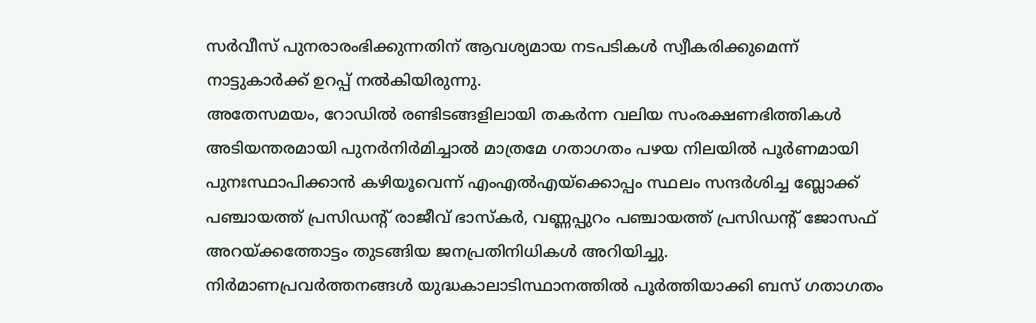സർവീസ് പുനരാരംഭിക്കുന്നതിന് ആവശ്യമായ നടപടികൾ സ്വീകരിക്കുമെന്ന് നാട്ടുകാർക്ക് ഉറപ്പ് നൽകിയിരുന്നു.
അതേസമയം, റോഡിൽ രണ്ടിടങ്ങളിലായി തകർന്ന വലിയ സംരക്ഷണഭിത്തികൾ അടിയന്തരമായി പുനർനിർമിച്ചാൽ മാത്രമേ ഗതാഗതം പഴയ നിലയിൽ പൂർണമായി പുനഃസ്ഥാപിക്കാൻ കഴിയൂവെന്ന് എംഎൽഎയ്ക്കൊപ്പം സ്ഥലം സന്ദർശിച്ച ബ്ലോക്ക് പഞ്ചായത്ത് പ്രസിഡന്റ് രാജീവ് ഭാസ്കർ, വണ്ണപ്പുറം പഞ്ചായത്ത് പ്രസിഡന്റ് ജോസഫ് അറയ്ക്കത്തോട്ടം തുടങ്ങിയ ജനപ്രതിനിധികൾ അറിയിച്ചു.
നിർമാണപ്രവർത്തനങ്ങൾ യുദ്ധകാലാടിസ്ഥാനത്തിൽ പൂർത്തിയാക്കി ബസ് ഗതാഗതം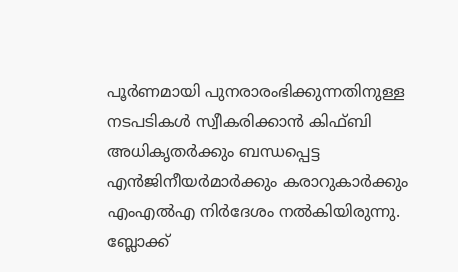പൂർണമായി പുനരാരംഭിക്കുന്നതിനുള്ള നടപടികൾ സ്വീകരിക്കാൻ കിഫ്ബി അധികൃതർക്കും ബന്ധപ്പെട്ട എൻജിനീയർമാർക്കും കരാറുകാർക്കും എംഎൽഎ നിർദേശം നൽകിയിരുന്നു.
ബ്ലോക്ക്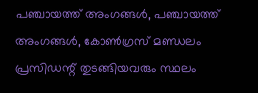പഞ്ചായത്ത് അംഗങ്ങൾ, പഞ്ചായത്ത് അംഗങ്ങൾ, കോൺഗ്രസ് മണ്ഡലം പ്രസിഡന്റ് തുടങ്ങിയവരും സ്ഥലം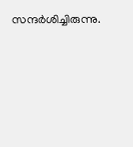സന്ദർശിച്ചിരുന്നു.